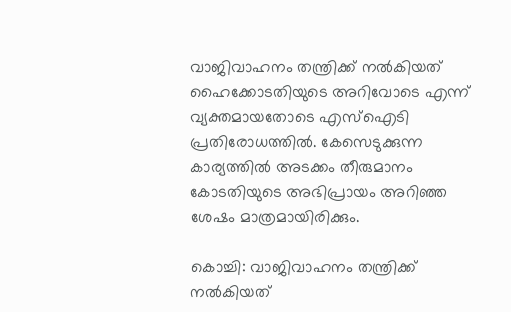വാജിവാഹനം തന്ത്രിക്ക് നൽകിയത് ഹൈക്കോടതിയുടെ അറിവോടെ എന്ന് വ്യക്തമായതോടെ എസ്ഐടി പ്രതിരോധത്തിൽ. കേസെടുക്കുന്ന കാര്യത്തിൽ അടക്കം തീരുമാനം കോടതിയുടെ അഭിപ്രായം അറിഞ്ഞ ശേഷം മാത്രമായിരിക്കും.

കൊച്ചി: വാജിവാഹനം തന്ത്രിക്ക് നൽകിയത്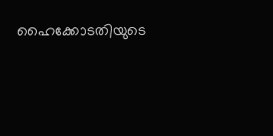ഹൈക്കോടതിയുടെ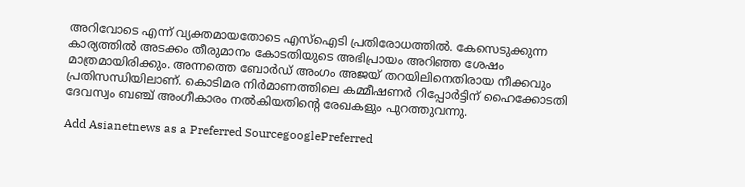അറിവോടെ എന്ന് വ്യക്തമായതോടെ എസ്ഐടി പ്രതിരോധത്തിൽ. കേസെടുക്കുന്ന കാര്യത്തിൽ അടക്കം തീരുമാനം കോടതിയുടെ അഭിപ്രായം അറിഞ്ഞ ശേഷം മാത്രമായിരിക്കും. അന്നത്തെ ബോർഡ് അംഗം അജയ് തറയിലിനെതിരായ നീക്കവും പ്രതിസന്ധിയിലാണ്. കൊടിമര നിർമാണത്തിലെ കമ്മീഷണർ റിപ്പോർട്ടിന് ഹൈക്കോടതി ദേവസ്വം ബഞ്ച് അംഗീകാരം നൽകിയതിന്റെ രേഖകളും പുറത്തുവന്നു.

Add Asianetnews as a Preferred SourcegooglePreferred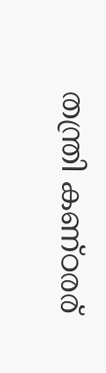തന്ത്രി കണ്ഠരര്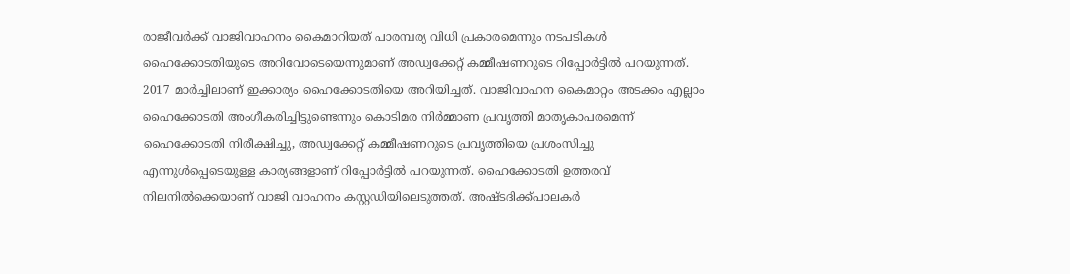രാജീവർക്ക് വാജിവാഹനം കൈമാറിയത് പാരമ്പര്യ വിധി പ്രകാരമെന്നും നടപടികൾ ഹൈക്കോടതിയുടെ അറിവോടെയെന്നുമാണ് അഡ്വക്കേറ്റ് കമ്മീഷണറുടെ റിപ്പോർട്ടില്‍ പറയുന്നത്. 2017 മാർച്ചിലാണ് ഇക്കാര്യം ഹൈക്കോടതിയെ അറിയിച്ചത്. വാജിവാഹന കൈമാറ്റം അടക്കം എല്ലാം ഹൈക്കോടതി അംഗീകരിച്ചിട്ടുണ്ടെന്നും കൊടിമര നിർമ്മാണ പ്രവൃത്തി മാതൃകാപരമെന്ന് ഹൈക്കോടതി നിരീക്ഷിച്ചു, അഡ്വക്കേറ്റ് കമ്മീഷണറുടെ പ്രവൃത്തിയെ പ്രശംസിച്ചു എന്നുൾപ്പെടെയുള്ള കാര്യങ്ങളാണ് റിപ്പോർട്ടില്‍ പറയുന്നത്. ഹൈക്കോടതി ഉത്തരവ് നിലനിൽക്കെയാണ് വാജി വാഹനം കസ്റ്റഡിയിലെടുത്തത്. അഷ്ടദിക്ക്പാലകർ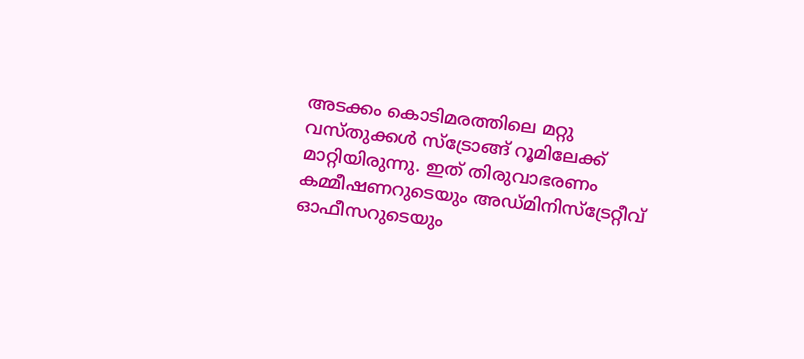അടക്കം കൊടിമരത്തിലെ മറ്റു വസ്തുക്കൾ സ്ട്രോങ്ങ് റൂമിലേക്ക് മാറ്റിയിരുന്നു. ഇത് തിരുവാഭരണം കമ്മീഷണറുടെയും അഡ്മിനിസ്ട്രേറ്റീവ് ഓഫീസറുടെയും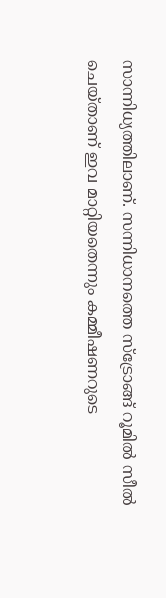സാന്നിധ്യത്തിലാണ്. സന്നിധാനത്തെ സ്ട്രോങ്ങ് റൂമിൽ സീൽ ചെയ്താണ് ഇവ മാറ്റിയതെന്നും കമ്മീഷണറുടെ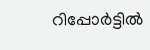റിപ്പോർട്ടില്‍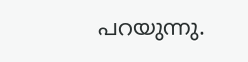പറയുന്നു.